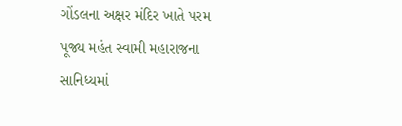ગોંડલના અક્ષર મંદિર ખાતે પરમ પૂજ્ય મહંત સ્વામી મહારાજના સાનિધ્યમાં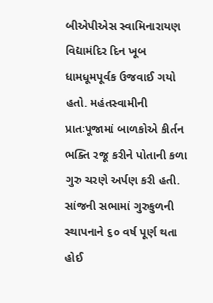બીએપીએસ સ્વામિનારાયણ વિદ્યામંદિર દિન ખૂબ ધામધૂમપૂર્વક ઉજવાઈ ગયો હતો. મહંતસ્વામીની પ્રાતઃપૂજામાં બાળકોએ કીર્તન ભક્તિ રજૂ કરીને પોતાની કળા ગુરુ ચરણે અર્પણ કરી હતી. સાંજની સભામાં ગુરુકુળની સ્થાપનાને ૬૦ વર્ષ પૂર્ણ થતા હોઈ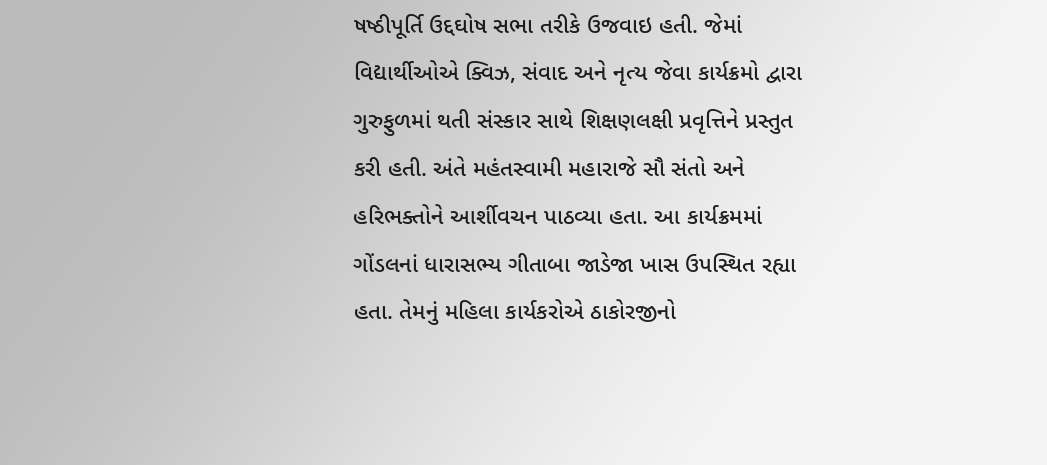ષષ્ઠીપૂર્તિ ઉદ્દઘોષ સભા તરીકે ઉજવાઇ હતી. જેમાં વિદ્યાર્થીઓએ ક્વિઝ, સંવાદ અને નૃત્ય જેવા કાર્યક્રમો દ્વારા ગુરુફુળમાં થતી સંસ્કાર સાથે શિક્ષણલક્ષી પ્રવૃત્તિને પ્રસ્તુત કરી હતી. અંતે મહંતસ્વામી મહારાજે સૌ સંતો અને હરિભક્તોને આર્શીવચન પાઠવ્યા હતા. આ કાર્યક્રમમાં ગોંડલનાં ધારાસભ્ય ગીતાબા જાડેજા ખાસ ઉપસ્થિત રહ્યા હતા. તેમનું મહિલા કાર્યકરોએ ઠાકોરજીનો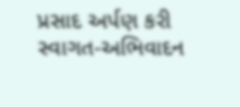પ્રસાદ અર્પણ કરી સ્વાગત-અભિવાદન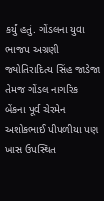કર્યું હતું. ગોંડલના યુવા ભાજપ અગ્રણી જ્યોતિરાદિત્ય સિંહ જાડેજા તેમજ ગોંડલ નાગરિક બેંકના પૂર્વ ચેરમેન અશોકભાઈ પીપળીયા પણ ખાસ ઉપસ્થિત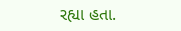રહ્યા હતા.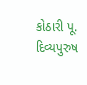કોઠારી પૂ. દિવ્યપુરુષ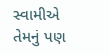સ્વામીએ તેમનું પણ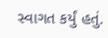સ્વાગત કર્યું હતું.